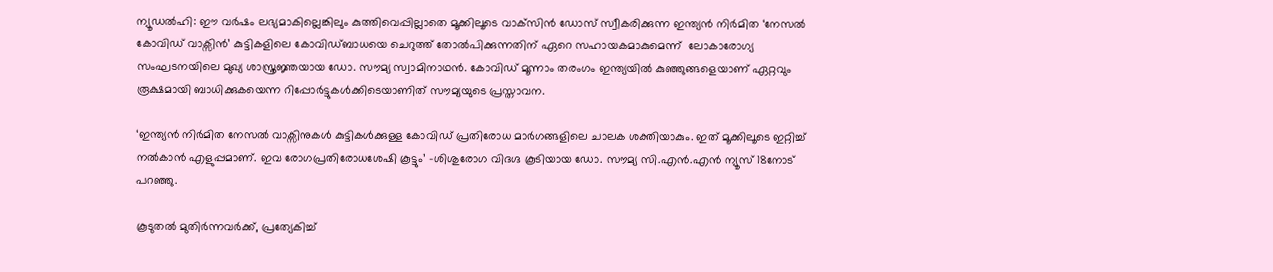ന്യൂഡല്‍ഹി: ഈ വര്‍ഷം ലഭ്യമാകില്ലെങ്കിലും കുത്തിവെപ്പില്ലാതെ മൂക്കിലൂടെ വാക്‌സിന്‍ ഡോസ് സ്വീകരിക്കുന്ന ഇന്ത്യന്‍ നിര്‍മിത ‘നേസല്‍ കോവിഡ് വാക്സിന്‍’ കുട്ടികളിലെ കോവിഡ്ബാധയെ ചെറുത്ത് തോല്‍പിക്കുന്നതിന് ഏറെ സഹായകമാകുമെന്ന്  ലോകാരോഗ്യ സംഘടനയിലെ മുഖ്യ ശാസ്ത്രജ്ഞയായ ഡോ. സൗമ്യ സ്വാമിനാഥന്‍. കോവിഡ് മൂന്നാം തരംഗം ഇന്ത്യയില്‍ കുഞ്ഞുങ്ങളെയാണ് ഏറ്റവും രൂക്ഷമായി ബാധിക്കുകയെന്ന റിപ്പോര്‍ട്ടുകള്‍ക്കിടെയാണിത് സൗമ്യയുടെ പ്രസ്താവന.

‘ഇന്ത്യന്‍ നിര്‍മിത നേസല്‍ വാക്സിനുകള്‍ കുട്ടികള്‍ക്കുള്ള കോവിഡ് പ്രതിരോധ മാര്‍ഗങ്ങളിലെ ചാലക ശക്തിയാകും. ഇത് മൂക്കിലൂടെ ഇറ്റിച്ച്‌ നല്‍കാന്‍ എളുപ്പമാണ്. ഇവ രോഗപ്രതിരോധശേഷി കൂട്ടും’ -ശിശുരോഗ വിദഗ്ദ കൂടിയായ ഡോ. സൗമ്യ സി.എന്‍.എന്‍ ന്യൂസ് 18നോട് പറഞ്ഞു.

കൂടുതല്‍ മുതിര്‍ന്നവര്‍ക്ക്, പ്രത്യേകിച്ച്‌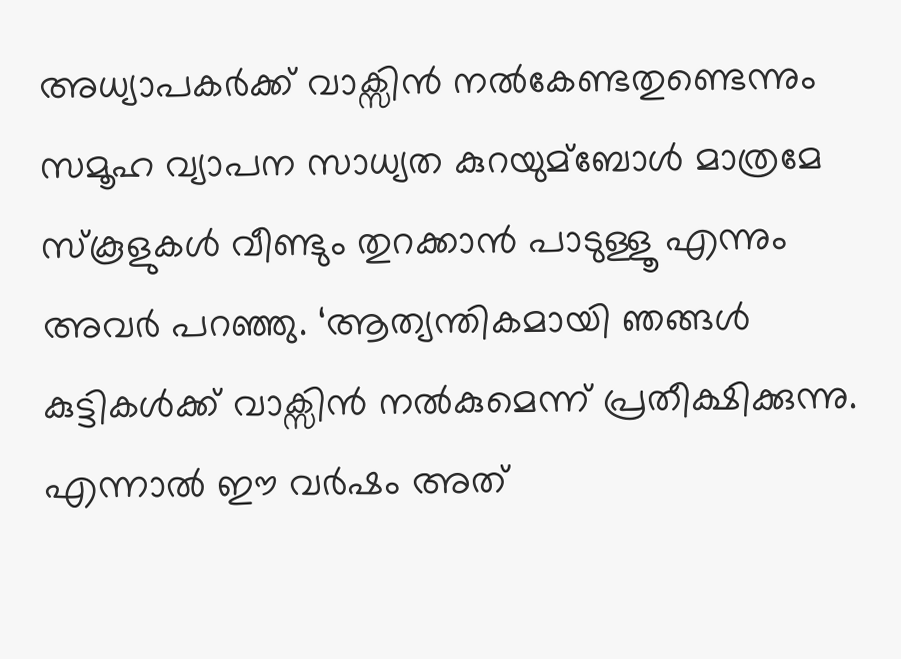അധ്യാപകര്‍ക്ക് വാക്സിന്‍ നല്‍കേണ്ടതുണ്ടെന്നും സമൂഹ വ്യാപന സാധ്യത കുറയുമ്ബോള്‍ മാത്രമേ സ്കൂളുകള്‍ വീണ്ടും തുറക്കാന്‍ പാടുള്ളൂ എന്നും അവര്‍ പറഞ്ഞു. ‘ആത്യന്തികമായി ഞങ്ങള്‍ കുട്ടികള്‍ക്ക് വാക്സിന്‍ നല്‍കുമെന്ന് പ്രതീക്ഷിക്കുന്നു. എന്നാല്‍ ഈ വര്‍ഷം അത്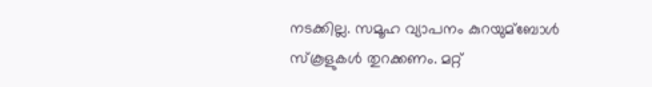നടക്കില്ല. സമൂഹ വ്യാപനം കുറയുമ്ബോള്‍ സ്കൂളുകള്‍ തുറക്കണം. മറ്റ്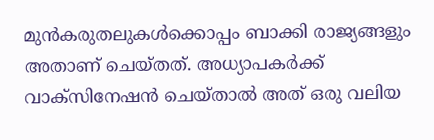മുന്‍കരുതലുകള്‍ക്കൊപ്പം ബാക്കി രാജ്യങ്ങളും അതാണ് ചെയ്തത്. അധ്യാപകര്‍ക്ക് വാക്സിനേഷന്‍ ചെയ്താല്‍ അത് ഒരു വലിയ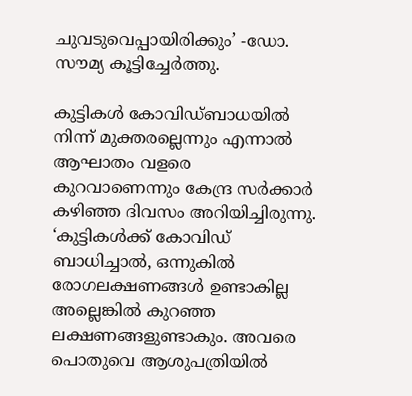ചുവടുവെപ്പായിരിക്കും’ -ഡോ. സൗമ്യ കൂട്ടിച്ചേര്‍ത്തു.

കുട്ടികള്‍ കോവിഡ്ബാധയില്‍ നിന്ന് മുക്തരല്ലെന്നും എന്നാല്‍ ആഘാതം വളരെ കുറവാണെന്നും കേന്ദ്ര സര്‍ക്കാര്‍ കഴിഞ്ഞ ദിവസം അറിയിച്ചിരുന്നു. ‘കുട്ടികള്‍ക്ക് കോവിഡ് ബാധിച്ചാല്‍, ഒന്നുകില്‍ രോഗലക്ഷണങ്ങള്‍ ഉണ്ടാകില്ല അല്ലെങ്കില്‍ കുറഞ്ഞ ലക്ഷണങ്ങളുണ്ടാകും. അവരെ പൊതുവെ ആശുപത്രിയില്‍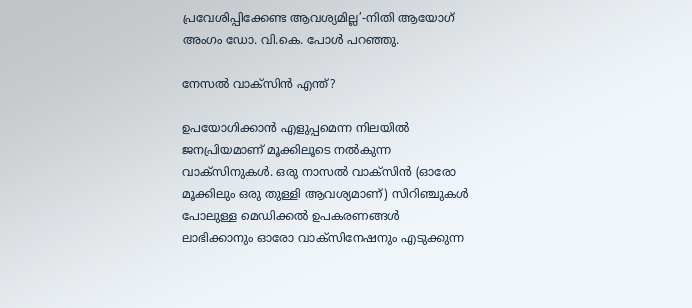പ്രവേശിപ്പിക്കേണ്ട ആവശ്യമില്ല’-നിതി ആയോഗ് അംഗം ഡോ. വി.കെ. പോള്‍ പറഞ്ഞു.

നേസല്‍ വാക്സിന്‍ എന്ത്?

ഉപയോഗിക്കാന്‍ എളുപ്പമെന്ന നിലയില്‍ ജനപ്രിയമാണ് മൂക്കിലൂടെ നല്‍കുന്ന വാക്സിനുകള്‍. ഒരു നാസല്‍ വാക്സിന്‍ (ഓരോ മൂക്കിലും ഒരു തുള്ളി ആവശ്യമാണ്) സിറിഞ്ചുകള്‍ പോലുള്ള മെഡിക്കല്‍ ഉപകരണങ്ങള്‍ ലാഭിക്കാനും ഓരോ വാക്സിനേഷനും എടുക്കുന്ന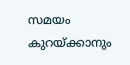സമയം കുറയ്ക്കാനും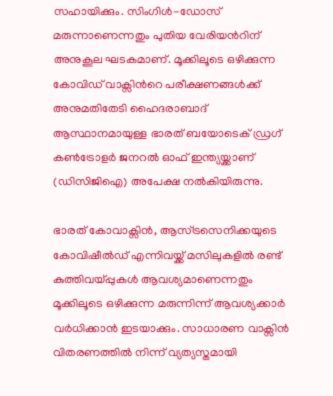സഹായിക്കും. സിംഗിള്‍-ഡോസ് മരുന്നാണെന്നതും പുതിയ വേരിയന്‍റിന് അനുകൂല ഘടകമാണ്. മൂക്കിലൂടെ ഒഴിക്കുന്ന കോവിഡ് വാക്സിന്‍റെ പരീക്ഷണങ്ങള്‍ക്ക് അനുമതിതേടി ഹൈദരാബാദ് ആസ്ഥാനമായുള്ള ഭാരത് ബയോടെക് ഡ്രഗ് കണ്‍ട്രോളര്‍ ജനറല്‍ ഓഫ് ഇന്ത്യയ്ക്കാണ് (ഡിസിജിഐ) അപേക്ഷ നല്‍കിയിരുന്നു.

ഭാരത് കോവാക്സിന്‍, ആസ്ട്രസെനിക്കയുടെ കോവിഷീല്‍ഡ് എന്നിവയ്ക്ക് മസിലുകളില്‍ രണ്ട് കുത്തിവയ്പ്പുകള്‍ ആവശ്യമാണെന്നതും മൂക്കിലൂടെ ഒഴിക്കുന്ന മരുന്നിന്ന് ആവശ്യക്കാര്‍ വര്‍ധിക്കാന്‍ ഇടയാക്കും. സാധാരണ വാക്സിന്‍ വിതരണത്തില്‍ നിന്ന് വ്യത്യസ്തമായി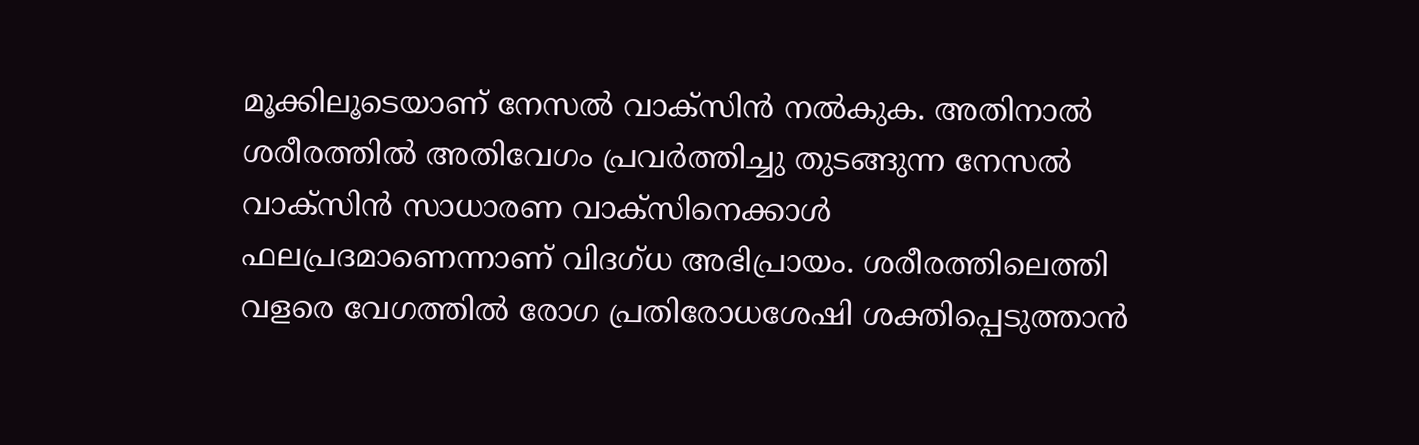മൂക്കിലൂടെയാണ് നേസല്‍ വാക്സിന്‍ നല്‍കുക. അതിനാല്‍ ശരീരത്തില്‍ അതിവേഗം പ്രവര്‍ത്തിച്ചു തുടങ്ങുന്ന നേസല്‍ വാക്സിന്‍ സാധാരണ വാക്സിനെക്കാള്‍ ഫലപ്രദമാണെന്നാണ് വിദഗ്ധ അഭിപ്രായം. ശരീരത്തിലെത്തി വളരെ വേഗത്തില്‍ രോഗ പ്രതിരോധശേഷി ശക്തിപ്പെടുത്താന്‍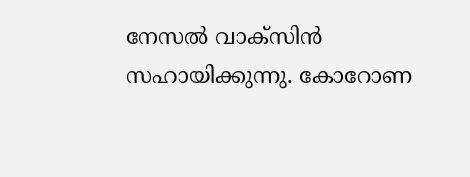നേസല്‍ വാക്സിന്‍ സഹായിക്കുന്നു. കോറോണ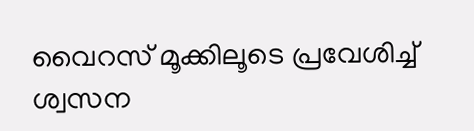വൈറസ് മൂക്കിലൂടെ പ്രവേശിച്ച്‌ ശ്വസന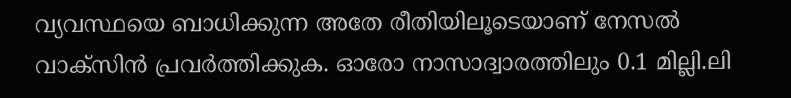വ്യവസ്ഥയെ ബാധിക്കുന്ന അതേ രീതിയിലൂടെയാണ് നേസല്‍ വാക്സിന്‍ പ്രവര്‍ത്തിക്കുക. ഓരോ നാസാദ്വാരത്തിലും 0.1 മില്ലി.ലി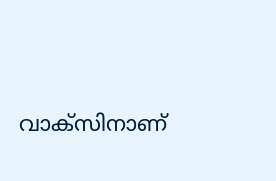വാക്സിനാണ്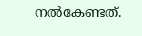നല്‍കേണ്ടത്.